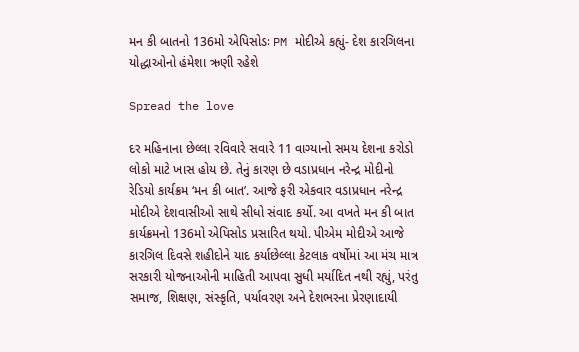મન કી બાતનો 136મો એપિસોડઃ PM મોદીએ કહ્યું- દેશ કારગિલના યોદ્ધાઓનો હંમેશા ઋણી રહેશે

Spread the love

દર મહિનાના છેલ્લા રવિવારે સવારે 11 વાગ્યાનો સમય દેશના કરોડો લોકો માટે ખાસ હોય છે. તેનું કારણ છે વડાપ્રધાન નરેન્દ્ર મોદીનો રેડિયો કાર્યક્રમ ‘મન કી બાત’. આજે ફરી એકવાર વડાપ્રધાન નરેન્દ્ર મોદીએ દેશવાસીઓ સાથે સીધો સંવાદ કર્યો. આ વખતે મન કી બાત કાર્યક્રમનો 136મો એપિસોડ પ્રસારિત થયો. પીએમ મોદીએ આજે કારગિલ દિવસે શહીદોને યાદ કર્યાછેલ્લા કેટલાક વર્ષોમાં આ મંચ માત્ર સરકારી યોજનાઓની માહિતી આપવા સુધી મર્યાદિત નથી રહ્યું, પરંતુ સમાજ, શિક્ષણ, સંસ્કૃતિ, પર્યાવરણ અને દેશભરના પ્રેરણાદાયી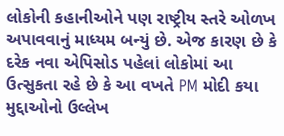લોકોની કહાનીઓને પણ રાષ્ટ્રીય સ્તરે ઓળખ અપાવવાનું માધ્યમ બન્યું છે. એજ કારણ છે કે દરેક નવા એપિસોડ પહેલાં લોકોમાં આ ઉત્સુકતા રહે છે કે આ વખતે PM મોદી કયા મુદ્દાઓનો ઉલ્લેખ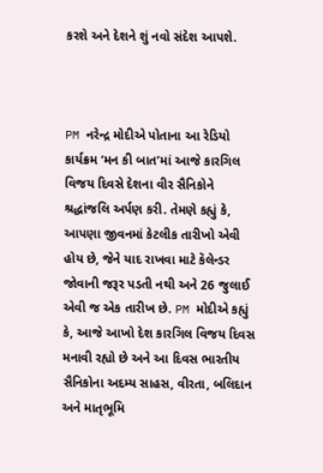કરશે અને દેશને શું નવો સંદેશ આપશે.



PM નરેન્દ્ર મોદીએ પોતાના આ રેડિયો કાર્યક્રમ ‘મન કી બાત’માં આજે કારગિલ વિજય દિવસે દેશના વીર સૈનિકોને શ્રદ્ધાંજલિ અર્પણ કરી. તેમણે કહ્યું કે, આપણા જીવનમાં કેટલીક તારીખો એવી હોય છે, જેને યાદ રાખવા માટે કૅલેન્ડર જોવાની જરૂર પડતી નથી અને 26 જુલાઈ એવી જ એક તારીખ છે. PM મોદીએ કહ્યું કે, આજે આખો દેશ કારગિલ વિજય દિવસ મનાવી રહ્યો છે અને આ દિવસ ભારતીય સૈનિકોના અદમ્ય સાહસ, વીરતા, બલિદાન અને માતૃભૂમિ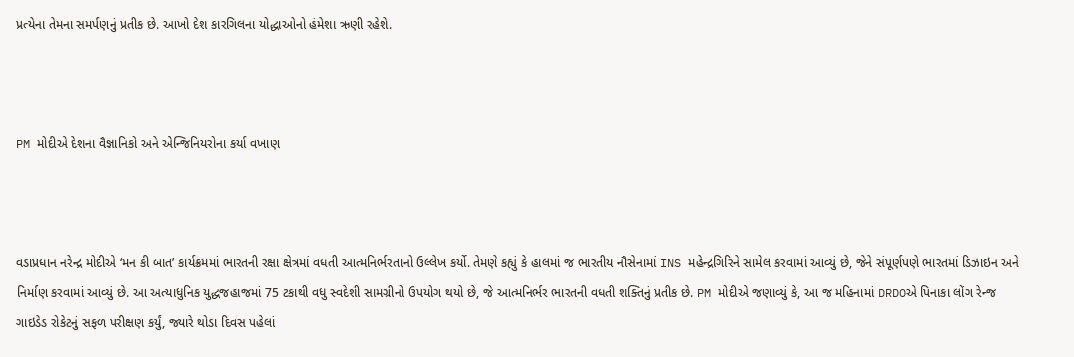પ્રત્યેના તેમના સમર્પણનું પ્રતીક છે. આખો દેશ કારગિલના યોદ્ધાઓનો હંમેશા ઋણી રહેશે.



PM મોદીએ દેશના વૈજ્ઞાનિકો અને એન્જિનિયરોના કર્યા વખાણ



વડાપ્રધાન નરેન્દ્ર મોદીએ ‘મન કી બાત’ કાર્યક્રમમાં ભારતની રક્ષા ક્ષેત્રમાં વધતી આત્મનિર્ભરતાનો ઉલ્લેખ કર્યો. તેમણે કહ્યું કે હાલમાં જ ભારતીય નૌસેનામાં INS મહેન્દ્રગિરિને સામેલ કરવામાં આવ્યું છે, જેને સંપૂર્ણપણે ભારતમાં ડિઝાઇન અને નિર્માણ કરવામાં આવ્યું છે. આ અત્યાધુનિક યુદ્ધજહાજમાં 75 ટકાથી વધુ સ્વદેશી સામગ્રીનો ઉપયોગ થયો છે, જે આત્મનિર્ભર ભારતની વધતી શક્તિનું પ્રતીક છે. PM મોદીએ જણાવ્યું કે, આ જ મહિનામાં DRDOએ પિનાકા લોંગ રેન્જ ગાઇડેડ રોકેટનું સફળ પરીક્ષણ કર્યું, જ્યારે થોડા દિવસ પહેલાં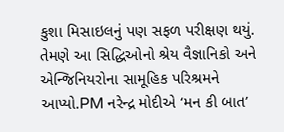કુશા મિસાઇલનું પણ સફળ પરીક્ષણ થયું. તેમણે આ સિદ્ધિઓનો શ્રેય વૈજ્ઞાનિકો અને એન્જિનિયરોના સામૂહિક પરિશ્રમને આપ્યો.PM નરેન્દ્ર મોદીએ ‘મન કી બાત’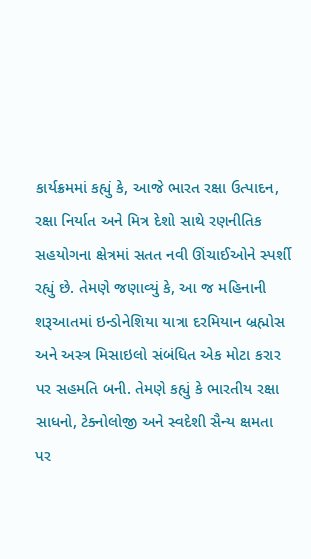કાર્યક્રમમાં કહ્યું કે, આજે ભારત રક્ષા ઉત્પાદન, રક્ષા નિર્યાત અને મિત્ર દેશો સાથે રણનીતિક સહયોગના ક્ષેત્રમાં સતત નવી ઊંચાઈઓને સ્પર્શી રહ્યું છે. તેમણે જણાવ્યું કે, આ જ મહિનાની શરૂઆતમાં ઇન્ડોનેશિયા યાત્રા દરમિયાન બ્રહ્મોસ અને અસ્ત્ર મિસાઇલો સંબંધિત એક મોટા કરાર પર સહમતિ બની. તેમણે કહ્યું કે ભારતીય રક્ષા સાધનો, ટેક્નોલોજી અને સ્વદેશી સૈન્ય ક્ષમતા પર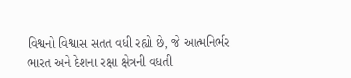વિશ્વનો વિશ્વાસ સતત વધી રહ્યો છે, જે આત્મનિર્ભર ભારત અને દેશના રક્ષા ક્ષેત્રની વધતી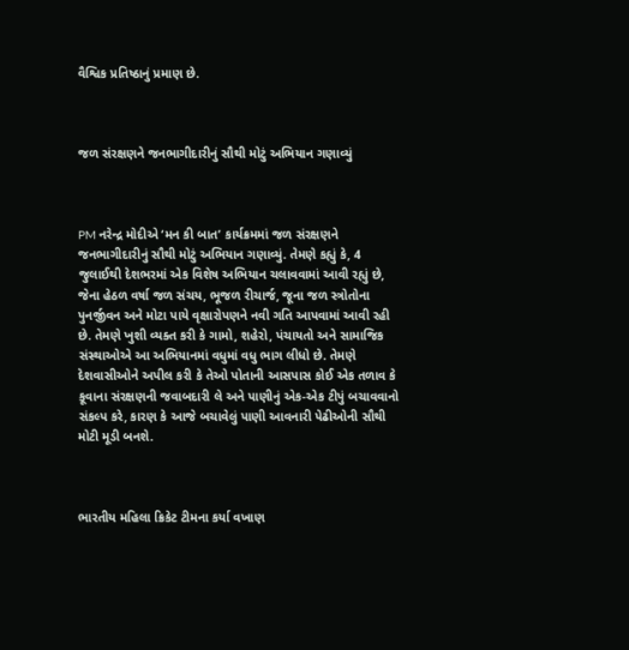વૈશ્વિક પ્રતિષ્ઠાનું પ્રમાણ છે.



જળ સંરક્ષણને જનભાગીદારીનું સૌથી મોટું અભિયાન ગણાવ્યું



PM નરેન્દ્ર મોદીએ ‘મન કી બાત’ કાર્યક્રમમાં જળ સંરક્ષણને જનભાગીદારીનું સૌથી મોટું અભિયાન ગણાવ્યું. તેમણે કહ્યું કે, 4 જુલાઈથી દેશભરમાં એક વિશેષ અભિયાન ચલાવવામાં આવી રહ્યું છે, જેના હેઠળ વર્ષા જળ સંચય, ભૂજળ રીચાર્જ, જૂના જળ સ્ત્રોતોના પુનર્જીવન અને મોટા પાયે વૃક્ષારોપણને નવી ગતિ આપવામાં આવી રહી છે. તેમણે ખુશી વ્યક્ત કરી કે ગામો, શહેરો, પંચાયતો અને સામાજિક સંસ્થાઓએ આ અભિયાનમાં વધુમાં વધુ ભાગ લીધો છે. તેમણે દેશવાસીઓને અપીલ કરી કે તેઓ પોતાની આસપાસ કોઈ એક તળાવ કે કૂવાના સંરક્ષણની જવાબદારી લે અને પાણીનું એક-એક ટીપું બચાવવાનો સંકલ્પ કરે, કારણ કે આજે બચાવેલું પાણી આવનારી પેઢીઓની સૌથી મોટી મૂડી બનશે.



ભારતીય મહિલા ક્રિકેટ ટીમના કર્યા વખાણ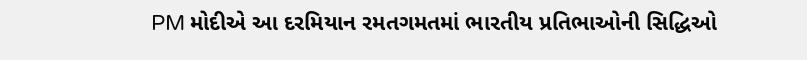PM મોદીએ આ દરમિયાન રમતગમતમાં ભારતીય પ્રતિભાઓની સિદ્ધિઓ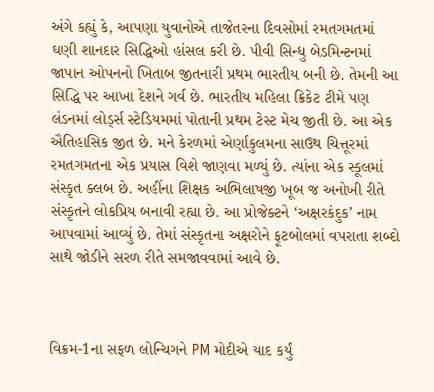અંગે કહ્યું કે, આપણા યુવાનોએ તાજેતરના દિવસોમાં રમતગમતમાં ઘણી શાનદાર સિદ્ધિઓ હાંસલ કરી છે. પીવી સિન્ધુ બેડમિન્ટનમાં જાપાન ઓપનનો ખિતાબ જીતનારી પ્રથમ ભારતીય બની છે. તેમની આ સિદ્ધિ પર આખા દેશને ગર્વ છે. ભારતીય મહિલા ક્રિકેટ ટીમે પણ લંડનમાં લોર્ડ્સ સ્ટેડિયમમાં પોતાની પ્રથમ ટેસ્ટ મેચ જીતી છે. આ એક ઐતિહાસિક જીત છે. મને કેરળમાં એર્ણાકુલમના સાઉથ ચિત્તૂરમાં રમતગમતના એક પ્રયાસ વિશે જાણવા મળ્યું છે. ત્યાંના એક સ્કૂલમાં સંસ્કૃત ક્લબ છે. અહીંના શિક્ષક અભિલાષજી ખૂબ જ અનોખી રીતે સંસ્કૃતને લોકપ્રિય બનાવી રહ્યા છે. આ પ્રોજેક્ટને ‘અક્ષરકંદુક’ નામ આપવામાં આવ્યું છે. તેમાં સંસ્કૃતના અક્ષરોને ફૂટબોલમાં વપરાતા શબ્દો સાથે જોડીને સરળ રીતે સમજાવવામાં આવે છે.



વિક્રમ-1ના સફળ લોન્ચિગને PM મોદીએ યાદ કર્યું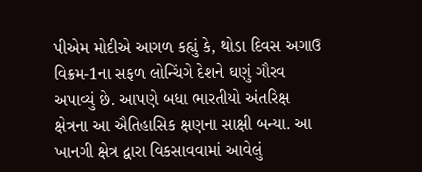પીએમ મોદીએ આગળ કહ્યું કે, થોડા દિવસ અગાઉ વિક્રમ-1ના સફળ લોન્ચિંગે દેશને ઘણું ગૌરવ અપાવ્યું છે. આપણે બધા ભારતીયો અંતરિક્ષ ક્ષેત્રના આ ઐતિહાસિક ક્ષણના સાક્ષી બન્યા. આ ખાનગી ક્ષેત્ર દ્વારા વિકસાવવામાં આવેલું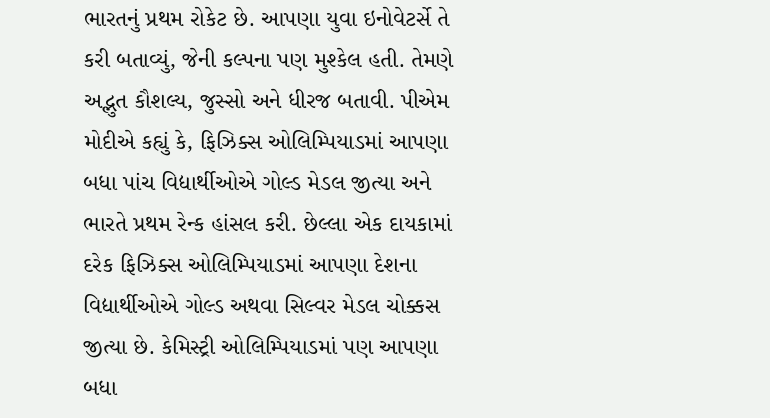ભારતનું પ્રથમ રોકેટ છે. આપણા યુવા ઇનોવેટર્સે તે કરી બતાવ્યું, જેની કલ્પના પણ મુશ્કેલ હતી. તેમણે અદ્ભુત કૌશલ્ય, જુસ્સો અને ધીરજ બતાવી. પીએમ મોદીએ કહ્યું કે, ફિઝિક્સ ઓલિમ્પિયાડમાં આપણા બધા પાંચ વિદ્યાર્થીઓએ ગોલ્ડ મેડલ જીત્યા અને ભારતે પ્રથમ રેન્ક હાંસલ કરી. છેલ્લા એક દાયકામાં દરેક ફિઝિક્સ ઓલિમ્પિયાડમાં આપણા દેશના વિદ્યાર્થીઓએ ગોલ્ડ અથવા સિલ્વર મેડલ ચોક્કસ જીત્યા છે. કેમિસ્ટ્રી ઓલિમ્પિયાડમાં પણ આપણા બધા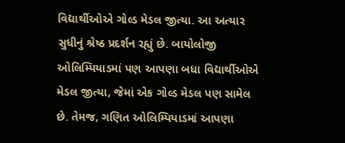વિદ્યાર્થીઓએ ગોલ્ડ મેડલ જીત્યા. આ અત્યાર સુધીનું શ્રેષ્ઠ પ્રદર્શન રહ્યું છે. બાયોલોજી ઓલિમ્પિયાડમાં પણ આપણા બધા વિદ્યાર્થીઓએ મેડલ જીત્યા, જેમાં એક ગોલ્ડ મેડલ પણ સામેલ છે. તેમજ, ગણિત ઓલિમ્પિયાડમાં આપણા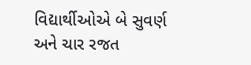વિદ્યાર્થીઓએ બે સુવર્ણ અને ચાર રજત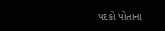પદકો પોતાના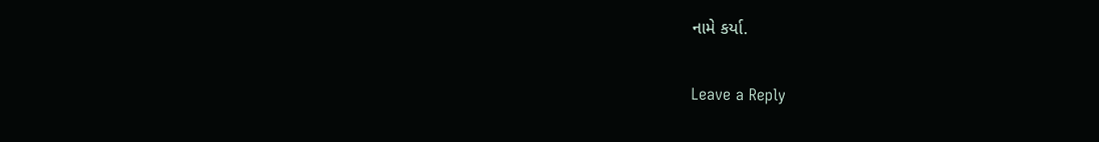નામે કર્યા.

Leave a Reply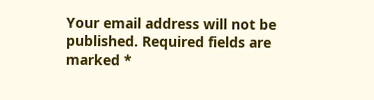Your email address will not be published. Required fields are marked *